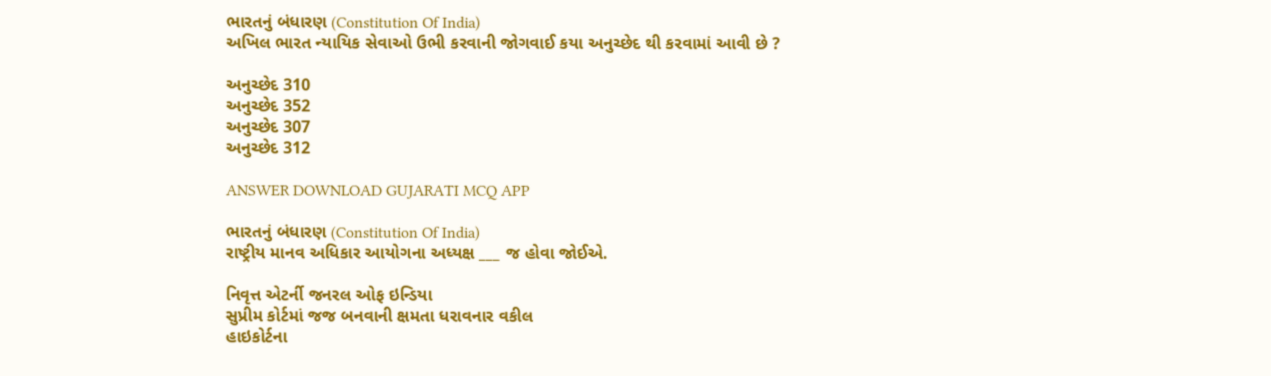ભારતનું બંધારણ (Constitution Of India)
અખિલ ભારત ન્યાયિક સેવાઓ ઉભી કરવાની જોગવાઈ કયા અનુચ્છેદ થી કરવામાં આવી છે ?

અનુચ્છેદ 310
અનુચ્છેદ 352
અનુચ્છેદ 307
અનુચ્છેદ 312

ANSWER DOWNLOAD GUJARATI MCQ APP

ભારતનું બંધારણ (Constitution Of India)
રાષ્ટ્રીય માનવ અધિકાર આયોગના અધ્યક્ષ ___ જ હોવા જોઈએ.

નિવૃત્ત એટર્ની જનરલ ઓફ ઇન્ડિયા
સુપ્રીમ કોર્ટમાં જજ બનવાની ક્ષમતા ધરાવનાર વકીલ
હાઇકોર્ટના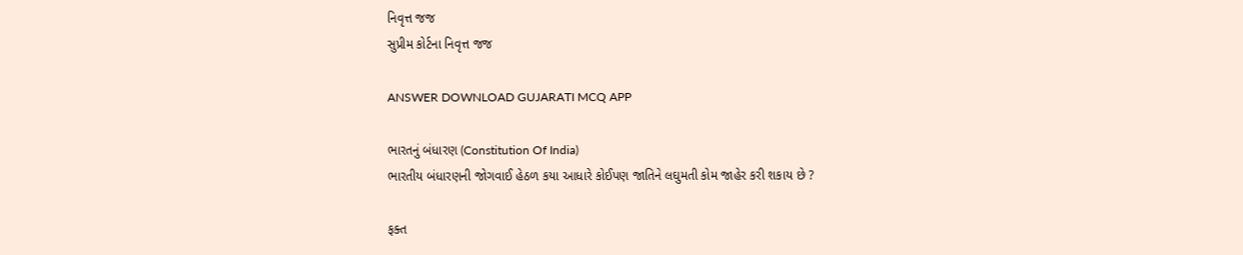નિવૃત્ત જજ
સુપ્રીમ કોર્ટના નિવૃત્ત જજ

ANSWER DOWNLOAD GUJARATI MCQ APP

ભારતનું બંધારણ (Constitution Of India)
ભારતીય બંધારણની જોગવાઈ હેઠળ કયા આધારે કોઈપણ જાતિને લઘુમતી કોમ જાહેર કરી શકાય છે ?

ફક્ત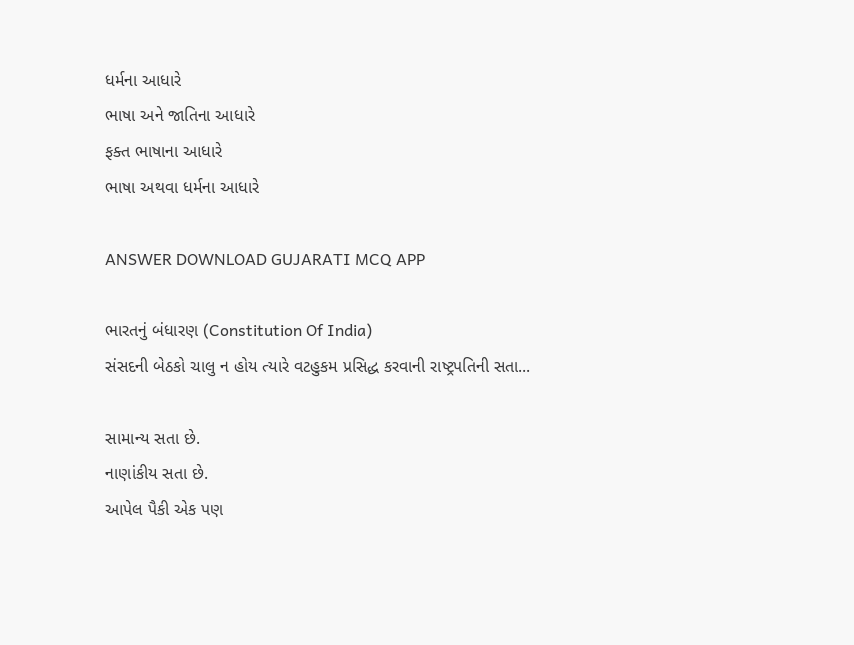ધર્મના આધારે
ભાષા અને જાતિના આધારે
ફક્ત ભાષાના આધારે
ભાષા અથવા ધર્મના આધારે

ANSWER DOWNLOAD GUJARATI MCQ APP

ભારતનું બંધારણ (Constitution Of India)
સંસદની બેઠકો ચાલુ ન હોય ત્યારે વટહુકમ પ્રસિદ્ધ કરવાની રાષ્ટ્રપતિની સતા...

સામાન્ય સતા છે.
નાણાંકીય સતા છે.
આપેલ પૈકી એક પણ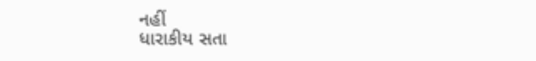નહીં
ધારાકીય સતા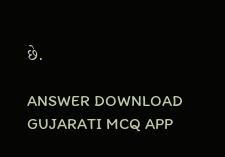છે.

ANSWER DOWNLOAD GUJARATI MCQ APP